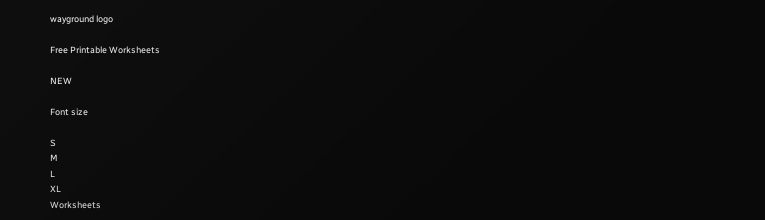wayground logo

Free Printable Worksheets

NEW

Font size

S
M
L
XL
Worksheets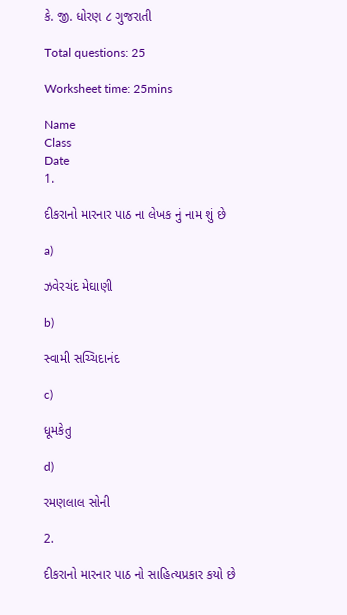કે. જી. ધોરણ ૮ ગુજરાતી

Total questions: 25

Worksheet time: 25mins

Name
Class
Date
1.

દીકરાનો મારનાર પાઠ ના લેખક નું નામ શું છે

a)

ઝવેરચંદ મેઘાણી

b)

સ્વામી સચ્ચિદાનંદ

c)

ધૂમકેતુ

d)

રમણલાલ સોની

2.

દીકરાનો મારનાર પાઠ નો સાહિત્યપ્રકાર કયો છે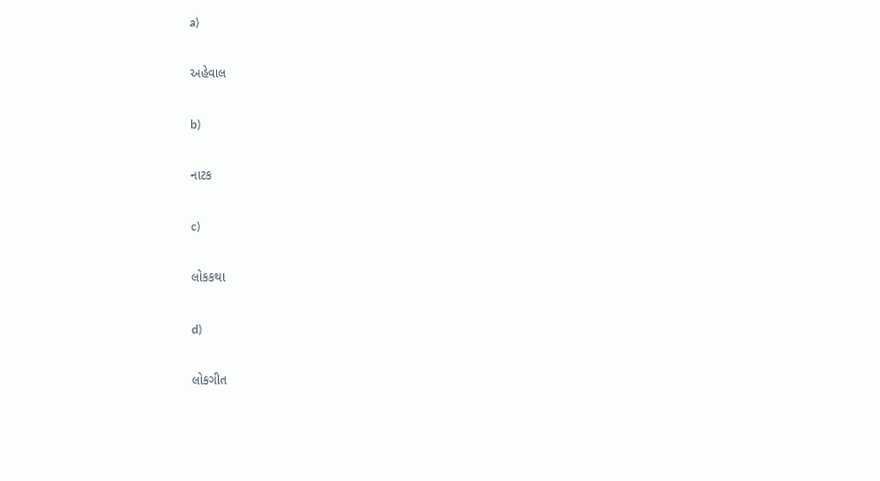a)

અહેવાલ

b)

નાટક

c)

લોકકથા

d)

લોકગીત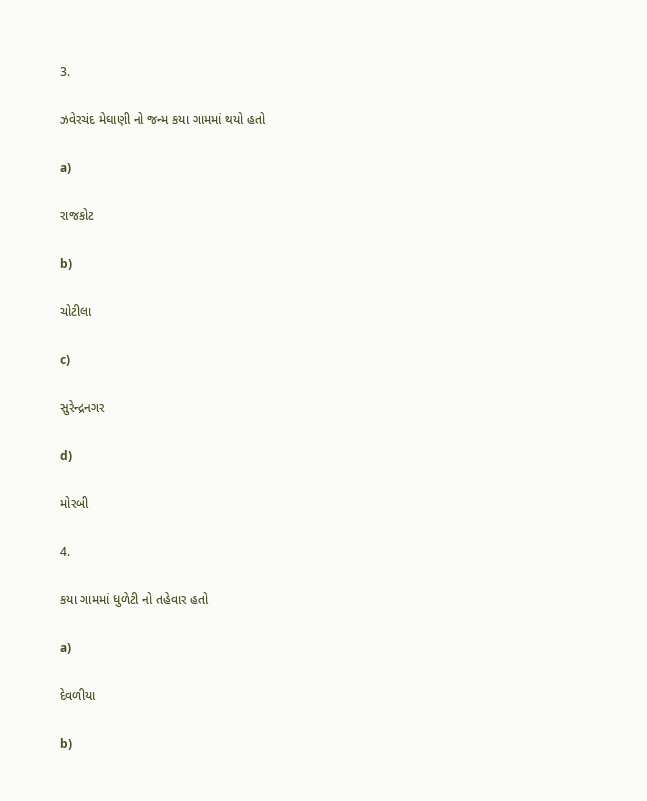3.

ઝવેરચંદ મેઘાણી નો જન્મ કયા ગામમાં થયો હતો

a)

રાજકોટ

b)

ચોટીલા

c)

સુરેન્દ્રનગર

d)

મોરબી

4.

કયા ગામમાં ધુળેટી નો તહેવાર હતો

a)

દેવળીયા

b)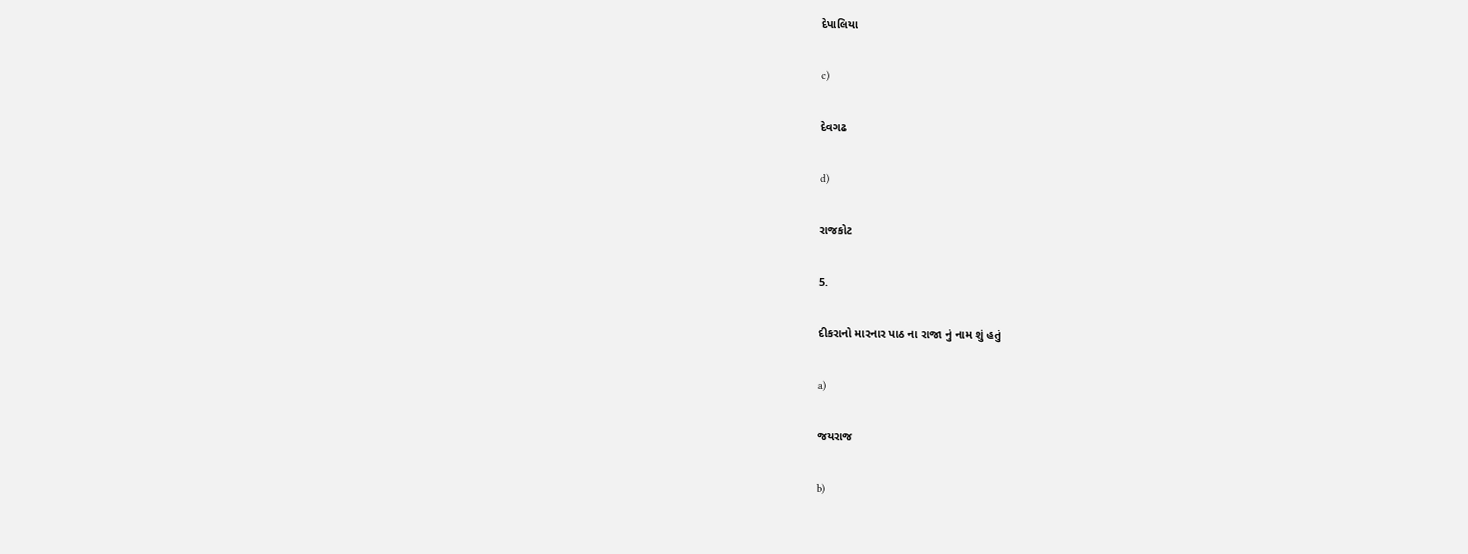દેપાલિયા

c)

દેવગઢ

d)

રાજકોટ

5.

દીકરાનો મારનાર પાઠ ના રાજા નું નામ શું હતું

a)

જયરાજ

b)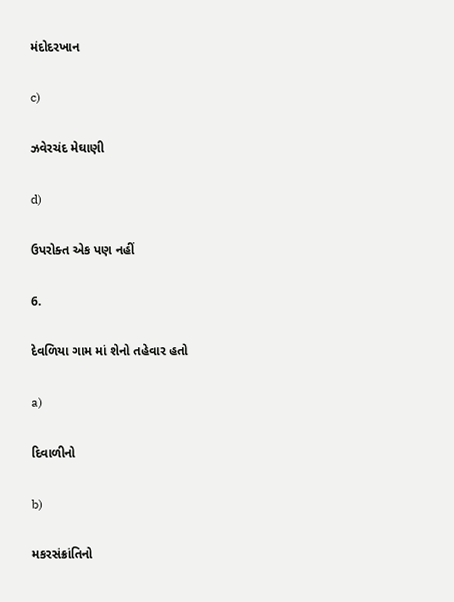મંદોદરખાન

c)

ઝવેરચંદ મેઘાણી

d)

ઉપરોક્ત એક પણ નહીં

6.

દેવળિયા ગામ માં શેનો તહેવાર હતો

a)

દિવાળીનો

b)

મકરસંક્રાંતિનો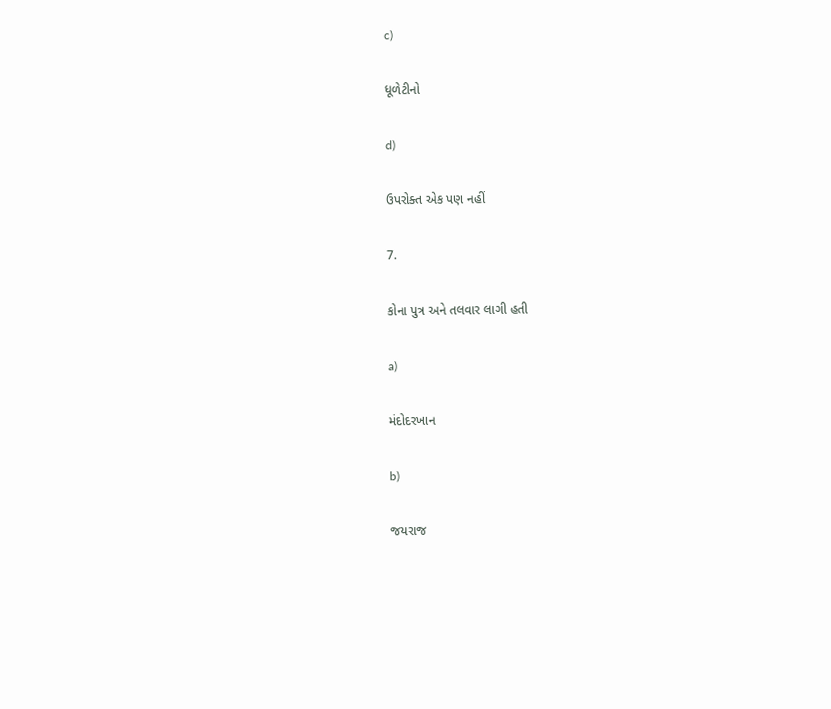c)

ધૂળેટીનો

d)

ઉપરોક્ત એક પણ નહીં

7.

કોના પુત્ર અને તલવાર લાગી હતી

a)

મંદોદરખાન

b)

જયરાજ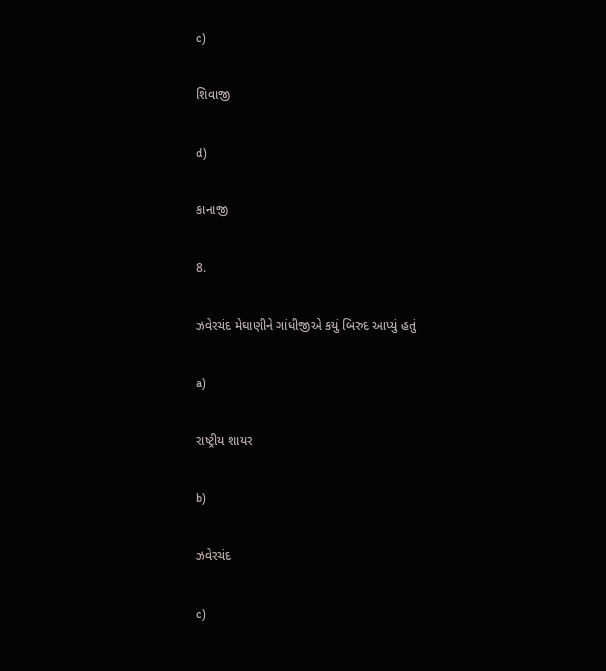c)

શિવાજી

d)

કાનાજી

8.

ઝવેરચંદ મેઘાણીને ગાંધીજીએ કયું બિરુદ આપ્યું હતું

a)

રાષ્ટ્રીય શાયર

b)

ઝવેરચંદ

c)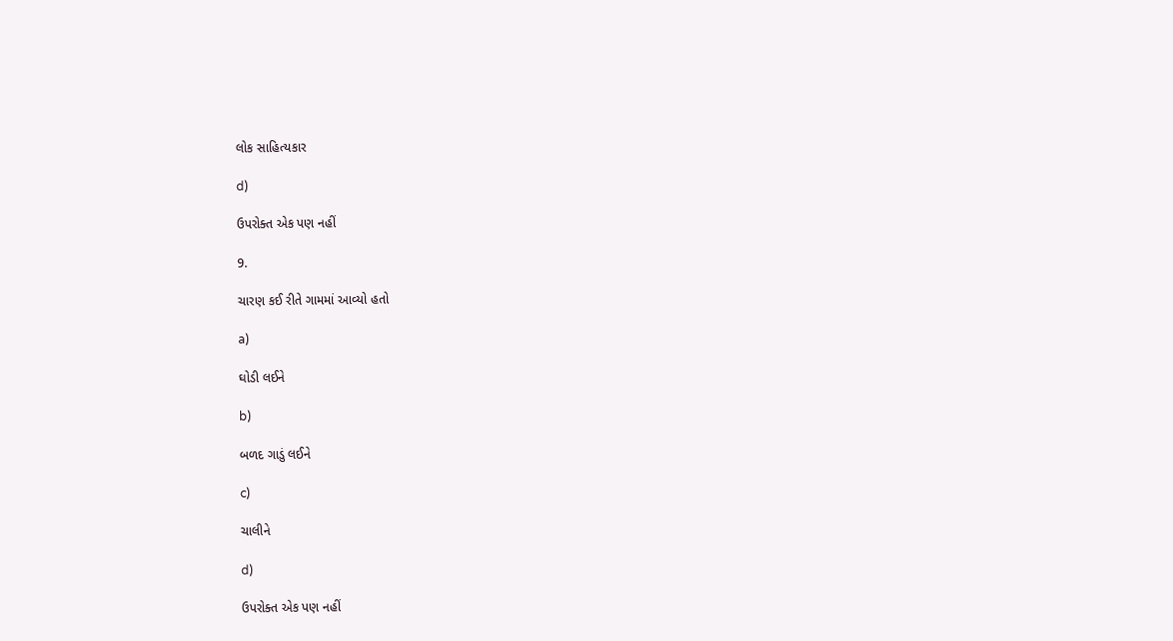લોક સાહિત્યકાર

d)

ઉપરોક્ત એક પણ નહીં

9.

ચારણ કઈ રીતે ગામમાં આવ્યો હતો

a)

ઘોડી લઈને

b)

બળદ ગાડું લઈને

c)

ચાલીને

d)

ઉપરોક્ત એક પણ નહીં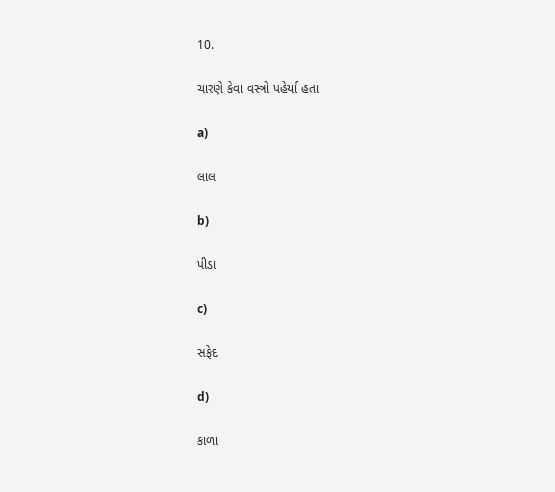10.

ચારણે કેવા વસ્ત્રો પહેર્યા હતા

a)

લાલ

b)

પીડા

c)

સફેદ

d)

કાળા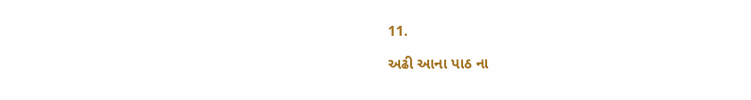11.

અઢી આના પાઠ ના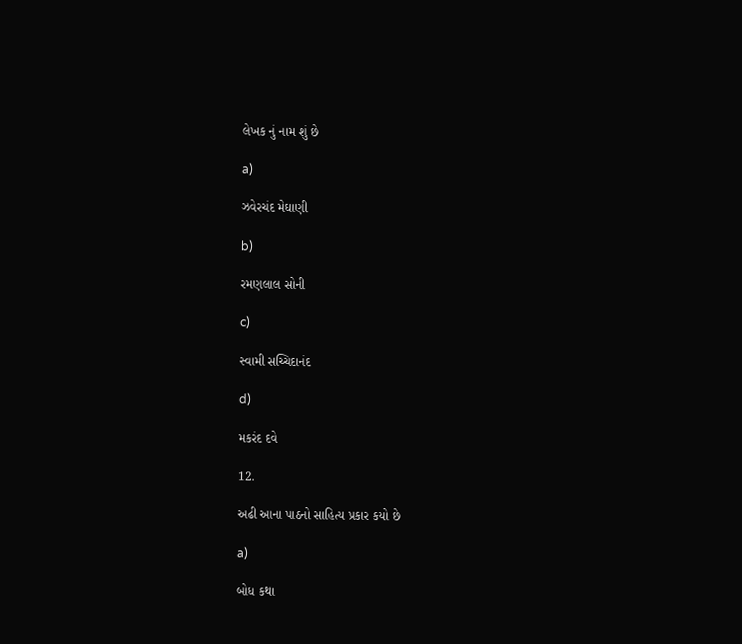લેખક નું નામ શું છે

a)

ઝવેરચંદ મેઘાણી

b)

રમણલાલ સોની

c)

સ્વામી સચ્ચિદાનંદ

d)

મકરંદ દવે

12.

અઢી આના પાઠનો સાહિત્ય પ્રકાર કયો છે

a)

બોધ કથા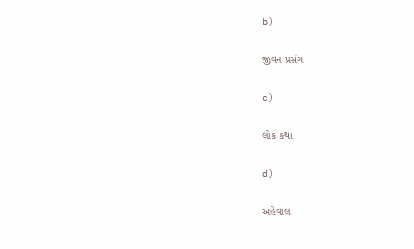b)

જીવન પ્રસંગ

c)

લોક કથા

d)

અહેવાલ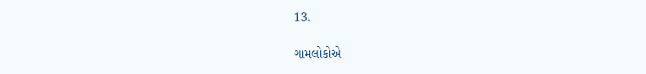13.

ગામલોકોએ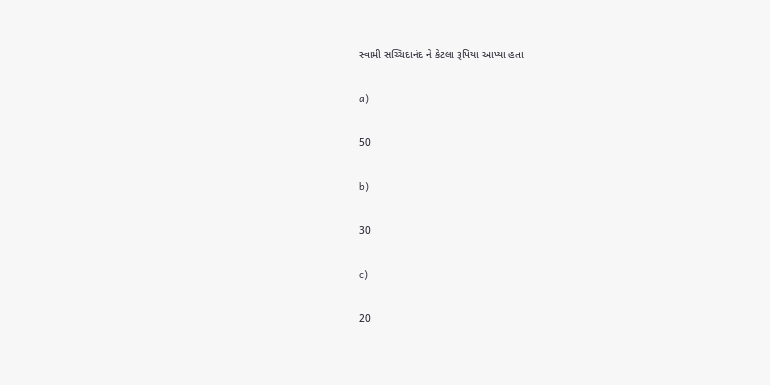સ્વામી સચ્ચિદાનંદ ને કેટલા રૂપિયા આપ્યા હતા

a)

50

b)

30

c)

20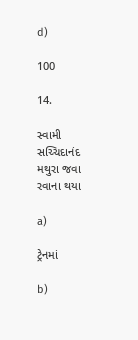d)

100

14.

સ્વામી સચ્ચિદાનંદ મથુરા જવા રવાના થયા

a)

ટ્રેનમાં

b)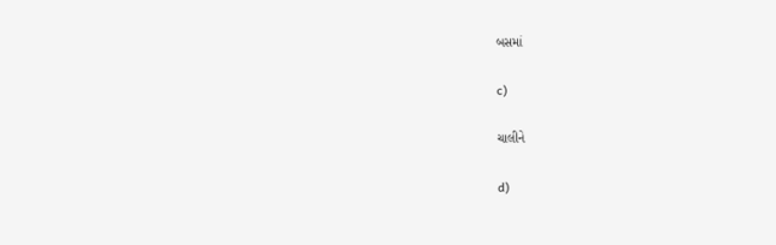બસમાં

c)

ચાલીને

d)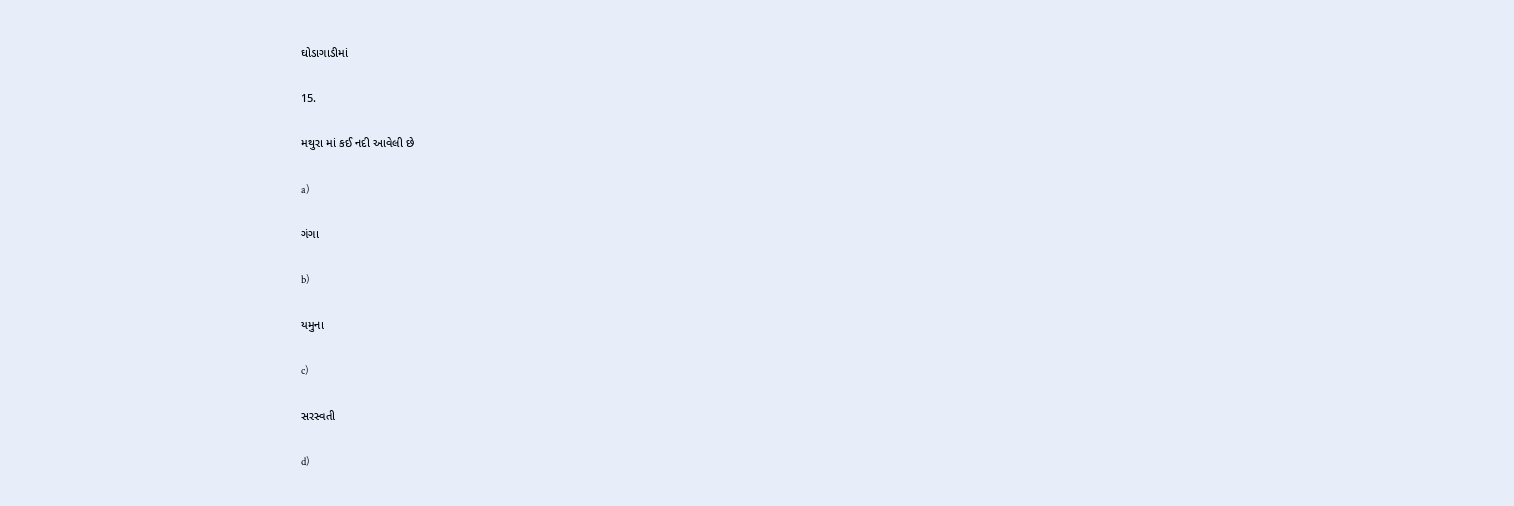ઘોડાગાડીમાં

15.

મથુરા માં કઈ નદી આવેલી છે

a)

ગંગા

b)

યમુના

c)

સરસ્વતી

d)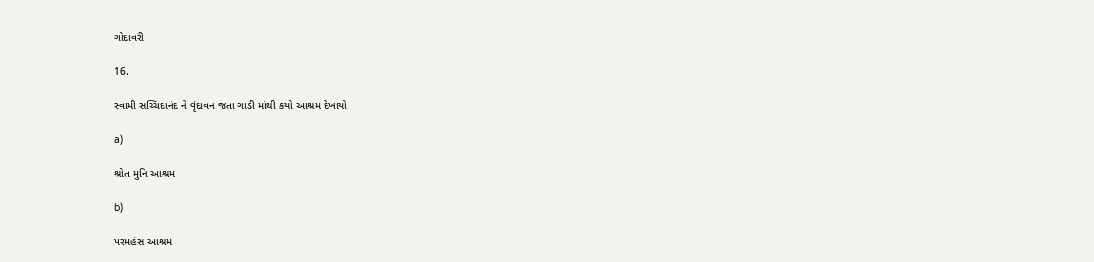ગોદાવરી

16.

સ્વામી સચ્ચિદાનંદ ને વૃંદાવન જતા ગાડી માંથી કયો આશ્રમ દેખાયો

a)

શ્રોત મુનિ આશ્રમ

b)

પરમહંસ આશ્રમ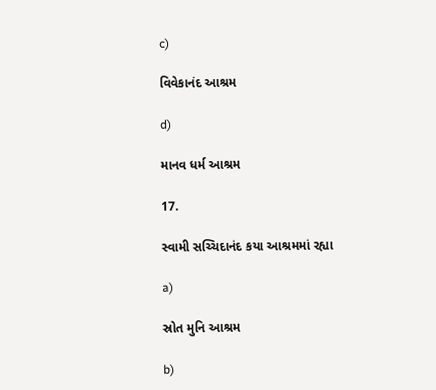c)

વિવેકાનંદ આશ્રમ

d)

માનવ ધર્મ આશ્રમ

17.

સ્વામી સચ્ચિદાનંદ કયા આશ્રમમાં રહ્યા

a)

સ્રોત મુનિ આશ્રમ

b)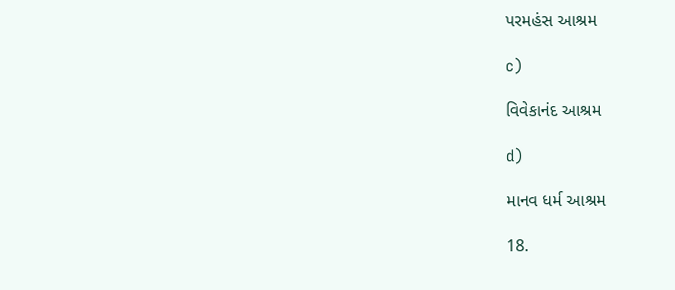પરમહંસ આશ્રમ

c)

વિવેકાનંદ આશ્રમ

d)

માનવ ધર્મ આશ્રમ

18.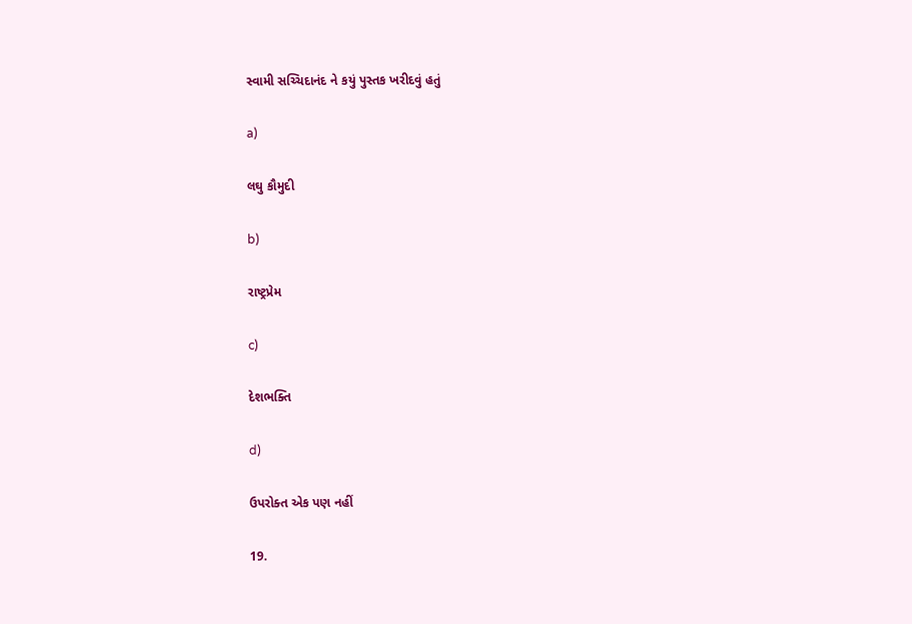સ્વામી સચ્ચિદાનંદ ને કયું પુસ્તક ખરીદવું હતું

a)

લઘુ કૌમુદી

b)

રાષ્ટ્રપ્રેમ

c)

દેશભક્તિ

d)

ઉપરોક્ત એક પણ નહીં

19.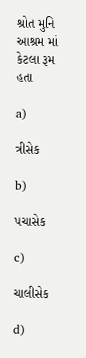શ્રોત મુનિ આશ્રમ માં કેટલા રૂમ હતા

a)

ત્રીસેક

b)

પચાસેક

c)

ચાલીસેક

d)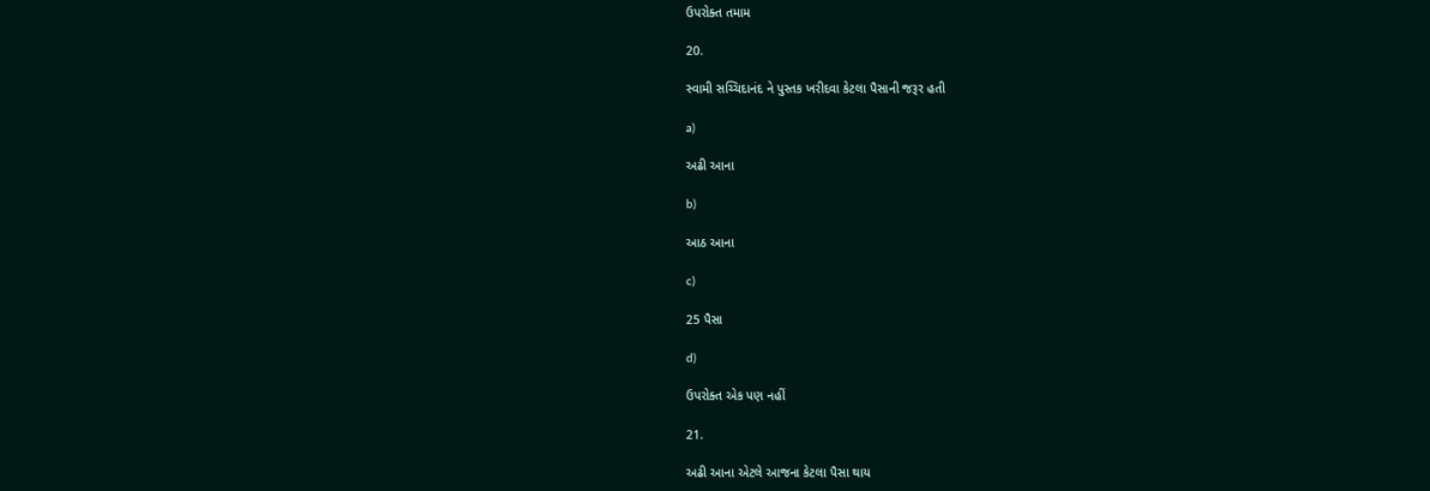ઉપરોક્ત તમામ

20.

સ્વામી સચ્ચિદાનંદ ને પુસ્તક ખરીદવા કેટલા પૈસાની જરૂર હતી

a)

અઢી આના

b)

આઠ આના

c)

25 પૈસા

d)

ઉપરોક્ત એક પણ નહીં

21.

અઢી આના એટલે આજના કેટલા પૈસા થાય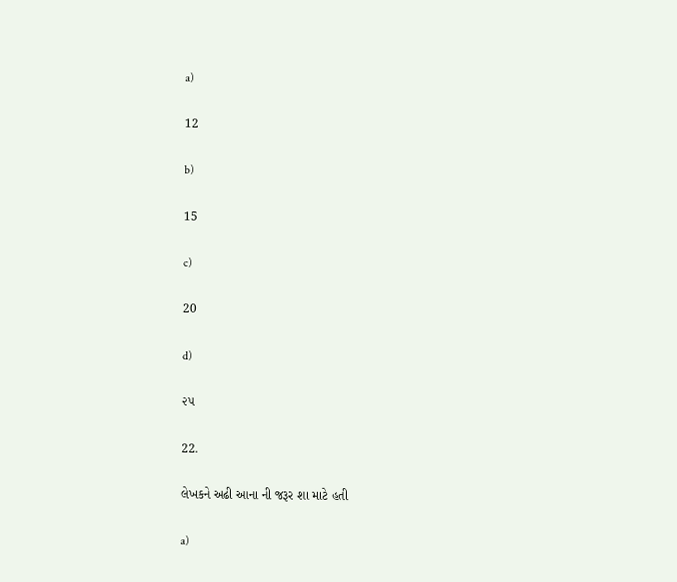a)

12

b)

15

c)

20

d)

૨૫

22.

લેખકને અઢી આના ની જરૂર શા માટે હતી

a)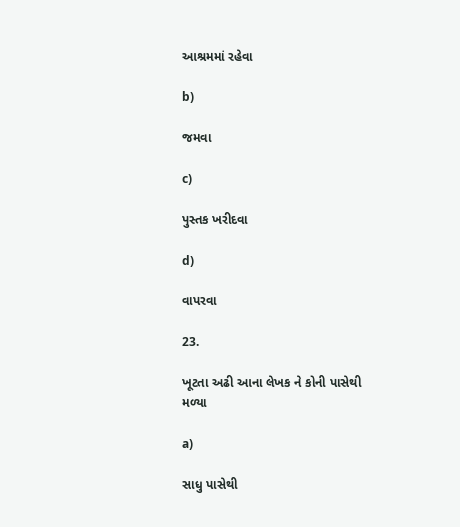આશ્રમમાં રહેવા

b)

જમવા

c)

પુસ્તક ખરીદવા

d)

વાપરવા

23.

ખૂટતા અઢી આના લેખક ને કોની પાસેથી મળ્યા

a)

સાધુ પાસેથી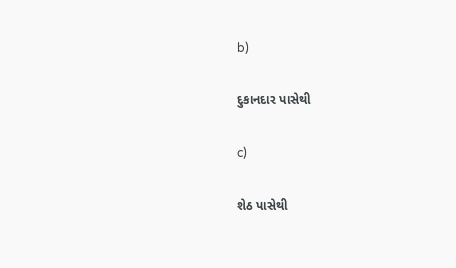b)

દુકાનદાર પાસેથી

c)

શેઠ પાસેથી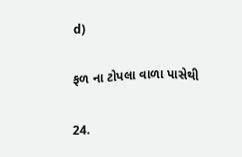d)

ફળ ના ટોપલા વાળા પાસેથી

24.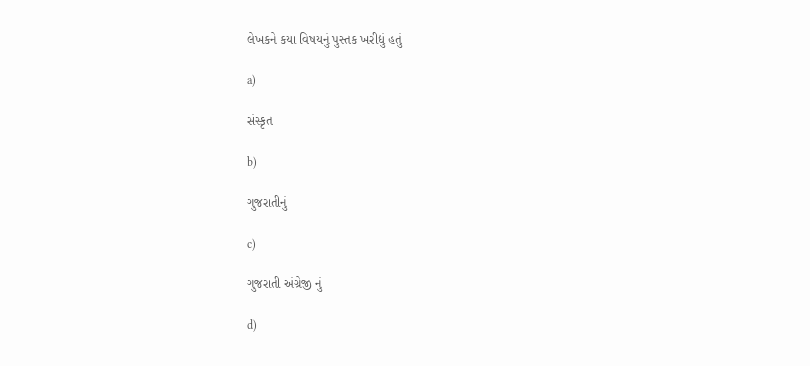લેખકને કયા વિષયનું પુસ્તક ખરીદ્યું હતું

a)

સંસ્કૃત

b)

ગુજરાતીનું

c)

ગુજરાતી અંગ્રેજી નું

d)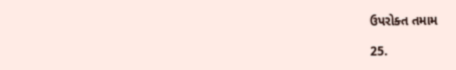ઉપરોક્ત તમામ

25.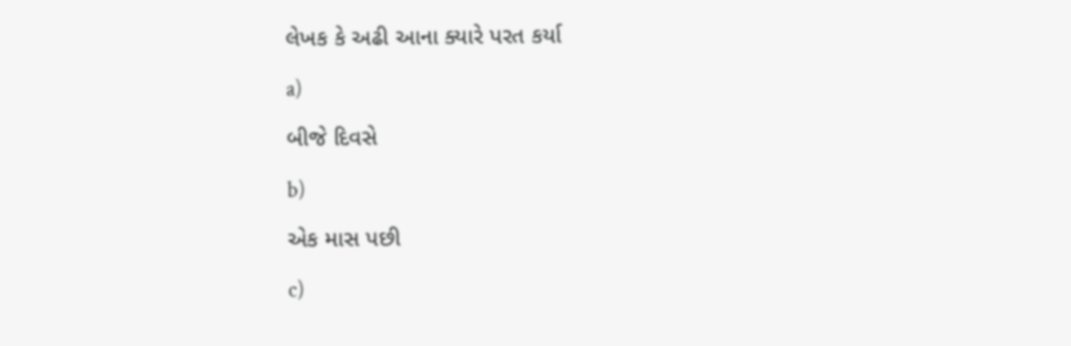લેખક કે અઢી આના ક્યારે પરત કર્યા

a)

બીજે દિવસે

b)

એક માસ પછી

c)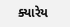ક્યારેય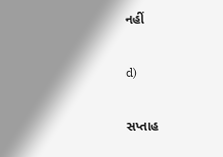નહીં

d)

સપ્તાહ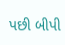પછી બીપી